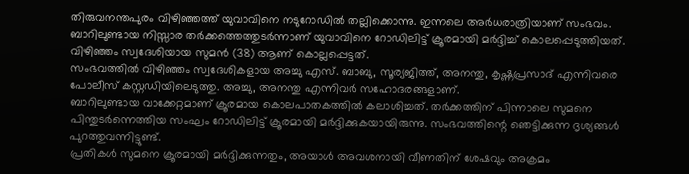തിരുവനന്തപുരം വിഴിഞ്ഞത്ത് യുവാവിനെ നടുറോഡിൽ തല്ലിക്കൊന്നു. ഇന്നലെ അർധരാത്രിയാണ് സംഭവം. ബാറിലുണ്ടായ നിസ്സാര തർക്കത്തെത്തുടർന്നാണ് യുവാവിനെ റോഡിലിട്ട് ക്രൂരമായി മർദ്ദിച്ച് കൊലപ്പെടുത്തിയത്. വിഴിഞ്ഞം സ്വദേശിയായ സുമൻ (38) ആണ് കൊല്ലപ്പെട്ടത്.
സംഭവത്തിൽ വിഴിഞ്ഞം സ്വദേശികളായ അച്ചു എസ്. ബാബു, സൂര്യജിത്ത്, അനന്തു, കൃഷ്ണപ്രസാദ് എന്നിവരെ പോലീസ് കസ്റ്റഡിയിലെടുത്തു. അച്ചു, അനന്തു എന്നിവർ സഹോദരങ്ങളാണ്.
ബാറിലുണ്ടായ വാക്കേറ്റമാണ് ക്രൂരമായ കൊലപാതകത്തിൽ കലാശിച്ചത്. തർക്കത്തിന് പിന്നാലെ സുമനെ പിന്തുടർന്നെത്തിയ സംഘം റോഡിലിട്ട് ക്രൂരമായി മർദ്ദിക്കുകയായിരുന്നു. സംഭവത്തിന്റെ ഞെട്ടിക്കുന്ന ദൃശ്യങ്ങൾ പുറത്തുവന്നിട്ടുണ്ട്.
പ്രതികൾ സുമനെ ക്രൂരമായി മർദ്ദിക്കുന്നതും, അയാൾ അവശനായി വീണതിന് ശേഷവും അക്രമം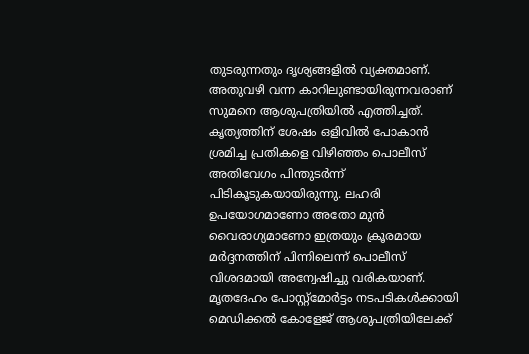തുടരുന്നതും ദൃശ്യങ്ങളിൽ വ്യക്തമാണ്. അതുവഴി വന്ന കാറിലുണ്ടായിരുന്നവരാണ് സുമനെ ആശുപത്രിയിൽ എത്തിച്ചത്.
കൃത്യത്തിന് ശേഷം ഒളിവിൽ പോകാൻ ശ്രമിച്ച പ്രതികളെ വിഴിഞ്ഞം പൊലീസ് അതിവേഗം പിന്തുടർന്ന് പിടികൂടുകയായിരുന്നു. ലഹരി ഉപയോഗമാണോ അതോ മുൻ വൈരാഗ്യമാണോ ഇത്രയും ക്രൂരമായ മർദ്ദനത്തിന് പിന്നിലെന്ന് പൊലീസ് വിശദമായി അന്വേഷിച്ചു വരികയാണ്.
മൃതദേഹം പോസ്റ്റ്മോർട്ടം നടപടികൾക്കായി മെഡിക്കൽ കോളേജ് ആശുപത്രിയിലേക്ക്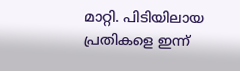മാറ്റി. പിടിയിലായ പ്രതികളെ ഇന്ന്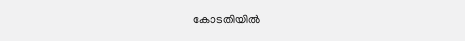കോടതിയിൽ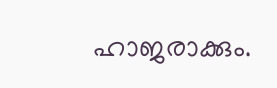ഹാജരാക്കും.